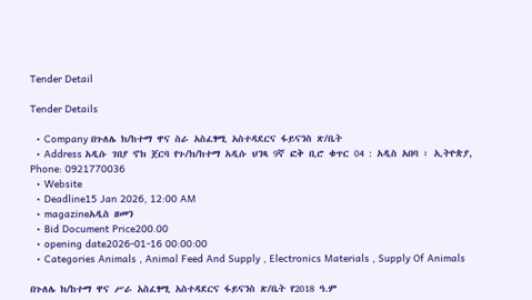Tender Detail

Tender Details

  • Company በጉለሌ ክ/ከተማ ዋና ስራ አስፈፃሚ አስተዳደርና ፋይናንስ ጽ/ቤት
  • Address አዲሱ ገበያ ኖክ ጀርባ የጉ/ክ/ከተማ አዲሱ ህንጻ 9ኛ ፎቅ ቢሮ ቁጥር 04 : አዲስ አበባ ፡ ኢትዮጵያ, Phone: 0921770036
  • Website
  • Deadline15 Jan 2026, 12:00 AM
  • magazineአዲስ ዘመን
  • Bid Document Price200.00
  • opening date2026-01-16 00:00:00
  • Categories Animals , Animal Feed And Supply , Electronics Materials , Supply Of Animals

በጉለሌ ክ/ከተማ ዋና ሥራ አስፈፃሚ አስተዳደርና ፋይናንስ ጽ/ቤት የ2018 ዓ.ም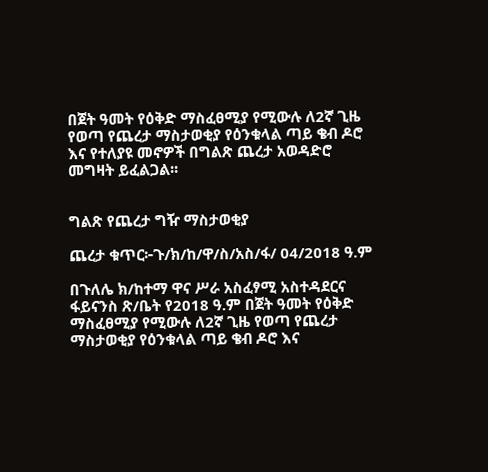በጀት ዓመት የዕቅድ ማስፈፀሚያ የሚውሉ ለ2ኛ ጊዜ የወጣ የጨረታ ማስታወቂያ የዕንቁላል ጣይ ቄብ ዶሮ እና የተለያዩ መኖዎች በግልጽ ጨረታ አወዳድሮ መግዛት ይፈልጋል፡፡


ግልጽ የጨረታ ግዥ ማስታወቂያ

ጨረታ ቁጥር፦ጉ/ክ/ከ/ዋ/ስ/አስ/ፋ/ 04/2018 ዓ.ም

በጉለሌ ክ/ከተማ ዋና ሥራ አስፈፃሚ አስተዳደርና ፋይናንስ ጽ/ቤት የ2018 ዓ.ም በጀት ዓመት የዕቅድ ማስፈፀሚያ የሚውሉ ለ2ኛ ጊዜ የወጣ የጨረታ ማስታወቂያ የዕንቁላል ጣይ ቄብ ዶሮ እና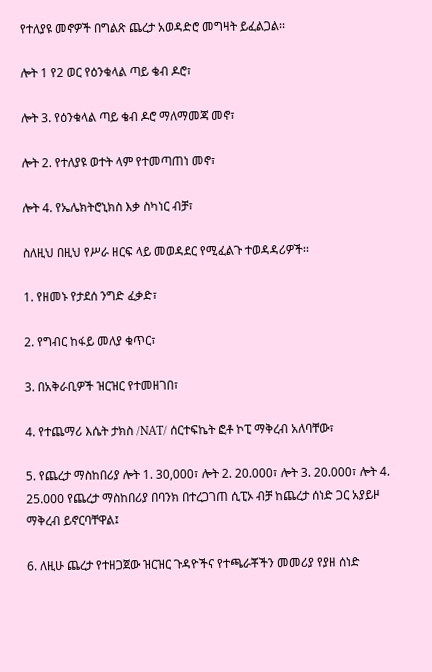የተለያዩ መኖዎች በግልጽ ጨረታ አወዳድሮ መግዛት ይፈልጋል፡፡

ሎት 1 የ2 ወር የዕንቁላል ጣይ ቄብ ዶሮ፣

ሎት 3. የዕንቁላል ጣይ ቄብ ዶሮ ማለማመጃ መኖ፣

ሎት 2. የተለያዩ ወተት ላም የተመጣጠነ መኖ፣

ሎት 4. የኤሌክትሮኒክስ እቃ ስካነር ብቻ፣

ስለዚህ በዚህ የሥራ ዘርፍ ላይ መወዳደር የሚፈልጉ ተወዳዳሪዎች፡፡

1. የዘመኑ የታደሰ ንግድ ፈቃድ፣

2. የግብር ከፋይ መለያ ቁጥር፣

3. በአቅራቢዎች ዝርዝር የተመዘገበ፣

4. የተጨማሪ እሴት ታክስ /NAT/ ሰርተፍኬት ፎቶ ኮፒ ማቅረብ አለባቸው፣

5. የጨረታ ማስከበሪያ ሎት 1. 30,000፣ ሎት 2. 20.000፣ ሎት 3. 20.000፣ ሎት 4. 25.000 የጨረታ ማስከበሪያ በባንክ በተረጋገጠ ሲፒኦ ብቻ ከጨረታ ሰነድ ጋር አያይዞ ማቅረብ ይኖርባቸዋል፤

6. ለዚሁ ጨረታ የተዘጋጀው ዝርዝር ጉዳዮችና የተጫራቾችን መመሪያ የያዘ ሰነድ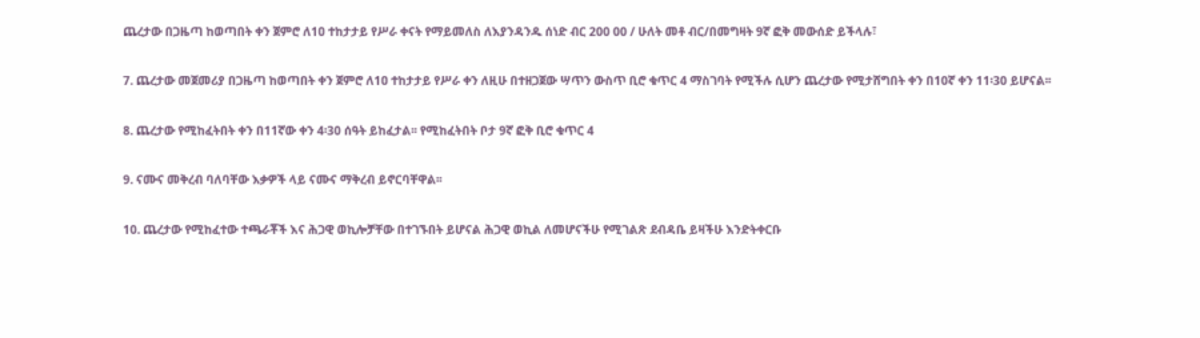ጨረታው በጋዜጣ ከወጣበት ቀን ጀምሮ ለ1ዐ ተከታታይ የሥራ ቀናት የማይመለስ ለእያንዳንዱ ሰነድ ብር 200 00 / ሁለት መቶ ብር/በመግዛት 9ኛ ፎቅ መውሰድ ይችላሉ፣

7. ጨረታው መጀመሪያ በጋዜጣ ከወጣበት ቀን ጀምሮ ለ1ዐ ተከታታይ የሥራ ቀን ለዚሁ በተዘጋጀው ሣጥን ውስጥ ቢሮ ቁጥር 4 ማስገባት የሚችሉ ሲሆን ጨረታው የሚታሸግበት ቀን በ10ኛ ቀን 11፡30 ይሆናል፡፡

8. ጨረታው የሚከፈትበት ቀን በ11ኛው ቀን 4፡30 ሰዓት ይከፈታል፡፡ የሚከፈትበት ቦታ 9ኛ ፎቅ ቢሮ ቁጥር 4

9. ናሙና መቅረብ ባለባቸው እቃዎች ላይ ናሙና ማቅረብ ይኖርባቸዋል፡፡

10. ጨረታው የሚከፈተው ተጫራቾች እና ሕጋዊ ወኪሎቻቸው በተገኙበት ይሆናል ሕጋዊ ወኪል ለመሆናችሁ የሚገልጽ ደብዳቤ ይዛችሁ እንድትቀርቡ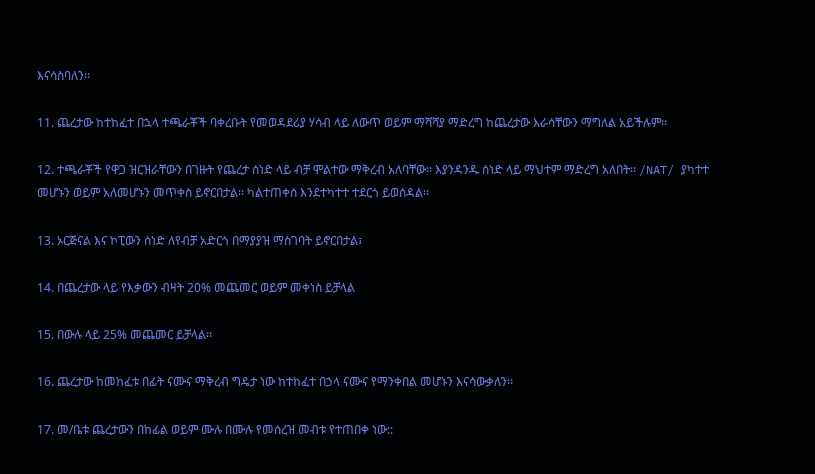እናሳስባለን፡፡

11. ጨረታው ከተከፈተ በኋላ ተጫራቾች ባቀረቡት የመወዳደሪያ ሃሳብ ላይ ለውጥ ወይም ማሻሻያ ማድረግ ከጨረታው እራሳቸውን ማግለል አይችሉም፡፡

12. ተጫራቾች የዋጋ ዝርዝራቸውን በገዙት የጨረታ ሰነድ ላይ ብቻ ሞልተው ማቅረብ አለባቸው፡፡ እያንዳንዱ ሰነድ ላይ ማህተም ማድረግ አለበት፡፡ /NAT/ ያካተተ መሆኑን ወይም አለመሆኑን መጥቀስ ይኖርበታል፡፡ ካልተጠቀሰ እንደተካተተ ተደርጎ ይወሰዳል፡፡

13. ኦርጅናል እና ኮፒውን ሰነድ ለየብቻ አድርጎ በማያያዝ ማስገባት ይኖርበታል፣

14. በጨረታው ላይ የእቃውን ብዛት 20% መጨመር ወይም መቀነስ ይቻላል

15. በውሉ ላይ 25% መጨመር ይቻላል፡፡

16. ጨረታው ከመከፈቱ በፊት ናሙና ማቅረብ ግዴታ ነው ከተከፈተ በኃላ ናሙና የማንቀበል መሆኑን እናሳውቃለን፡፡

17. መ/ቤቱ ጨረታውን በከፊል ወይም ሙሉ በሙሉ የመሰረዝ መብቱ የተጠበቀ ነው::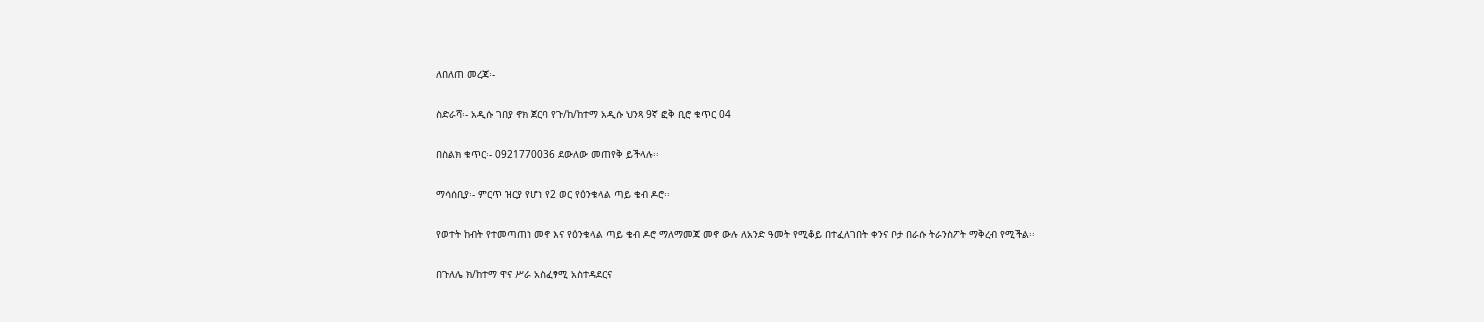ለበለጠ መረጃ፡-

ስድራሻ፡- አዲሱ ገበያ ኖክ ጀርባ የጉ/ከ/ከተማ አዲሱ ህንጻ 9ኛ ፎቅ ቢሮ ቁጥር 04

በስልክ ቁጥር፡- 0921770036 ደውለው መጠየቅ ይችላሉ፡፡

ማሳሰቢያ፡- ምርጥ ዝርያ የሆነ የ2 ወር የዕንቁላል ጣይ ቄብ ዶሮ፡፡

የወተት ከብት የተመጣጠነ መኖ እና የዕንቁላል ጣይ ቄብ ዶሮ ማለማመጃ መኖ ውሉ ለአንድ ዓመት የሚቆይ በተፈለገበት ቀንና ቦታ በራሱ ትራንስፖት ማቅረብ የሚችል፡፡

በጉለሌ ክ/ከተማ ዋና ሥራ አስፈፃሚ አስተዳደርና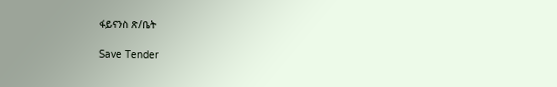ፋይናንስ ጽ/ቤት

Save Tender